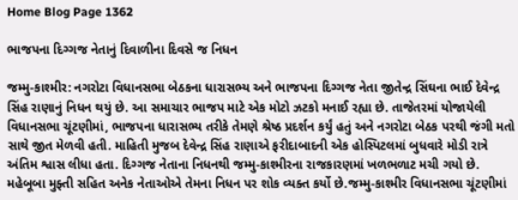Home Blog Page 1362

ભાજપના દિગ્ગજ નેતાનું દિવાળીના દિવસે જ નિધન

જમ્મુ-કાશ્મીર: નગરોટા વિધાનસભા બેઠકના ધારાસભ્ય અને ભાજપના દિગ્ગજ નેતા જીતેન્દ્ર સિંઘના ભાઈ દેવેન્દ્ર સિંહ રાણાનું નિધન થયું છે. આ સમાચાર ભાજપ માટે એક મોટો ઝટકો મનાઈ રહ્યા છે. તાજેતરમાં યોજાયેલી વિધાનસભા ચૂંટણીમાં, ભાજપના ધારાસભ્ય તરીકે તેમણે શ્રેષ્ઠ પ્રદર્શન કર્યું હતું અને નગરોટા બેઠક પરથી જંગી મતો સાથે જીત મેળવી હતી. માહિતી મુજબ દેવેન્દ્ર સિંહ રાણાએ ફરીદાબાદની એક હોસ્પિટલમાં બુધવારે મોડી રાત્રે અંતિમ શ્વાસ લીધા હતા. દિગ્ગજ નેતાના નિધનથી જમ્મુ-કાશ્મીરના રાજકારણમાં ખળભળાટ મચી ગયો છે. મહેબૂબા મુફ્તી સહિત અનેક નેતાઓએ તેમના નિધન પર શોક વ્યક્ત કર્યો છે.જમ્મુ-કાશ્મીર વિધાનસભા ચૂંટણીમાં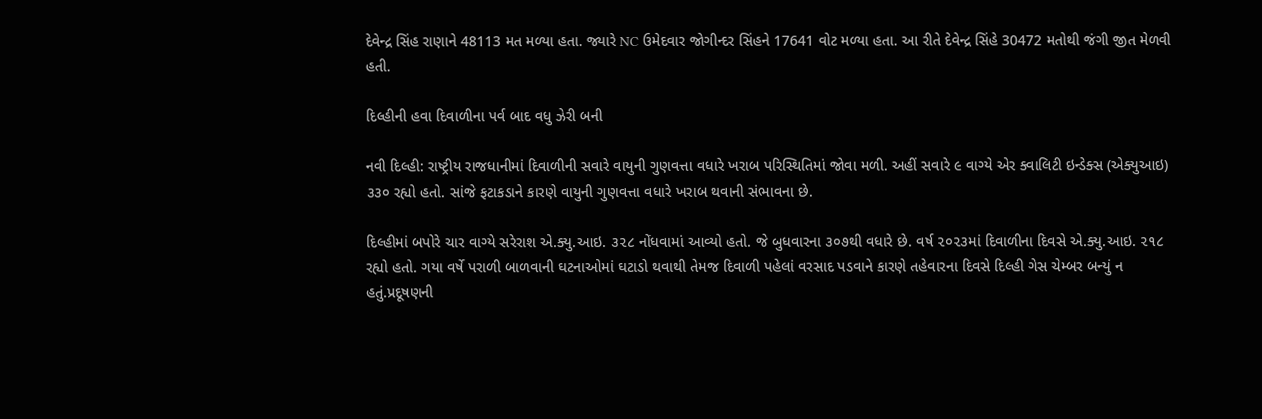દેવેન્દ્ર સિંહ રાણાને 48113 મત મળ્યા હતા. જ્યારે NC ઉમેદવાર જોગીન્દર સિંહને 17641 વોટ મળ્યા હતા. આ રીતે દેવેન્દ્ર સિંહે 30472 મતોથી જંગી જીત મેળવી હતી.

દિલ્હીની હવા દિવાળીના પર્વ બાદ વધુ ઝેરી બની

નવી દિલ્હી: રાષ્ટ્રીય રાજધાનીમાં દિવાળીની સવારે વાયુની ગુણવત્તા વધારે ખરાબ પરિસ્થિતિમાં જોવા મળી. અહીં સવારે ૯ વાગ્યે એર ક્વાલિટી ઇન્ડેક્સ (એક્યુઆઇ) ૩૩૦ રહ્યો હતો. સાંજે ફટાકડાને કારણે વાયુની ગુણવત્તા વધારે ખરાબ થવાની સંભાવના છે.

દિલ્હીમાં બપોરે ચાર વાગ્યે સરેરાશ એ.ક્યુ.આઇ. ૩૨૮ નોંધવામાં આવ્યો હતો. જે બુધવારના ૩૦૭થી વધારે છે. વર્ષ ૨૦૨૩માં દિવાળીના દિવસે એ.ક્યુ.આઇ. ૨૧૮ રહ્યો હતો. ગયા વર્ષે પરાળી બાળવાની ઘટનાઓમાં ઘટાડો થવાથી તેમજ દિવાળી પહેલાં વરસાદ પડવાને કારણે તહેવારના દિવસે દિલ્હી ગેસ ચેમ્બર બન્યું ન હતું.પ્રદૂષણની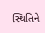સ્થિતિને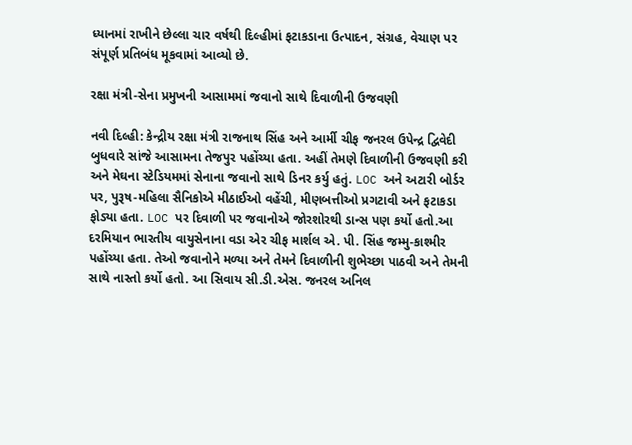ધ્યાનમાં રાખીને છેલ્લા ચાર વર્ષથી દિલ્હીમાં ફટાકડાના ઉત્પાદન, સંગ્રહ, વેચાણ પર સંપૂર્ણ પ્રતિબંધ મૂકવામાં આવ્યો છે.

રક્ષા મંત્રી-સેના પ્રમુખની આસામમાં જવાનો સાથે દિવાળીની ઉજવણી

નવી દિલ્હી: કેન્દ્રીય રક્ષા મંત્રી રાજનાથ સિંહ અને આર્મી ચીફ જનરલ ઉપેન્દ્ર દ્વિવેદી બુધવારે સાંજે આસામના તેજપુર પહોંચ્યા હતા. અહીં તેમણે દિવાળીની ઉજવણી કરી અને મેઘના સ્ટેડિયમમાં સેનાના જવાનો સાથે ડિનર કર્યુ હતું. LOC અને અટારી બોર્ડર પર, પુરૂષ-મહિલા સૈનિકોએ મીઠાઈઓ વહેંચી, મીણબત્તીઓ પ્રગટાવી અને ફટાકડા ફોડ્યા હતા. LOC પર દિવાળી પર જવાનોએ જોરશોરથી ડાન્સ પણ કર્યો હતો.આ દરમિયાન ભારતીય વાયુસેનાના વડા એર ચીફ માર્શલ એ. પી. સિંહ જમ્મુ-કાશ્મીર પહોંચ્યા હતા. તેઓ જવાનોને મળ્યા અને તેમને દિવાળીની શુભેચ્છા પાઠવી અને તેમની સાથે નાસ્તો કર્યો હતો. આ સિવાય સી.ડી.એસ. જનરલ અનિલ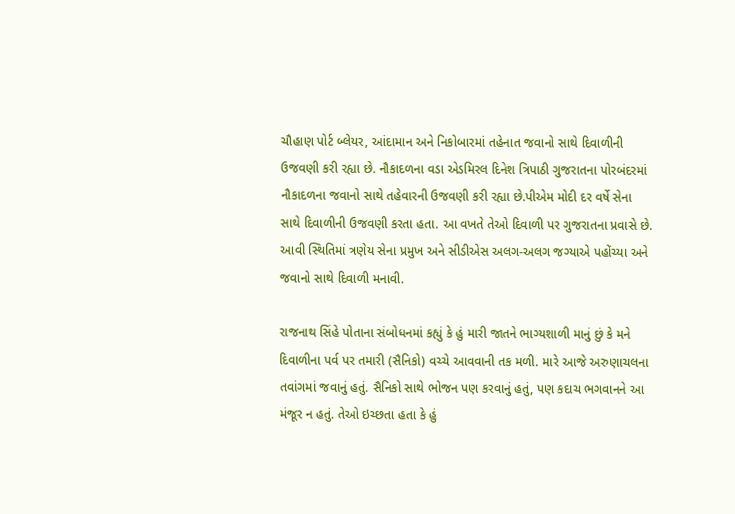ચૌહાણ પોર્ટ બ્લેયર, આંદામાન અને નિકોબારમાં તહેનાત જવાનો સાથે દિવાળીની ઉજવણી કરી રહ્યા છે. નૌકાદળના વડા એડમિરલ દિનેશ ત્રિપાઠી ગુજરાતના પોરબંદરમાં નૌકાદળના જવાનો સાથે તહેવારની ઉજવણી કરી રહ્યા છે.પીએમ મોદી દર વર્ષે સેના સાથે દિવાળીની ઉજવણી કરતા હતા. આ વખતે તેઓ દિવાળી પર ગુજરાતના પ્રવાસે છે. આવી સ્થિતિમાં ત્રણેય સેના પ્રમુખ અને સીડીએસ અલગ-અલગ જગ્યાએ પહોંચ્યા અને જવાનો સાથે દિવાળી મનાવી.

રાજનાથ સિંહે પોતાના સંબોધનમાં કહ્યું કે હું મારી જાતને ભાગ્યશાળી માનું છું કે મને દિવાળીના પર્વ પર તમારી (સૈનિકો) વચ્ચે આવવાની તક મળી. મારે આજે અરુણાચલના તવાંગમાં જવાનું હતું. સૈનિકો સાથે ભોજન પણ કરવાનું હતું, પણ કદાચ ભગવાનને આ મંજૂર ન હતું. તેઓ ઇચ્છતા હતા કે હું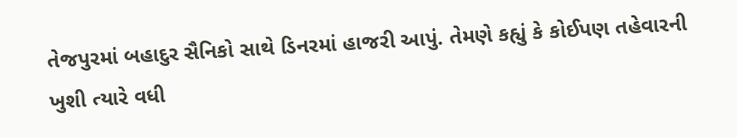તેજપુરમાં બહાદુર સૈનિકો સાથે ડિનરમાં હાજરી આપું. તેમણે કહ્યું કે કોઈપણ તહેવારની ખુશી ત્યારે વધી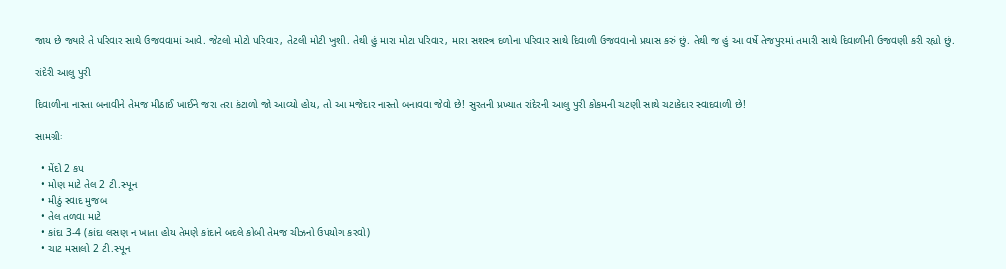જાય છે જ્યારે તે પરિવાર સાથે ઉજવવામાં આવે. જેટલો મોટો પરિવાર, તેટલી મોટી ખુશી. તેથી હું મારા મોટા પરિવાર, મારા સશસ્ત્ર દળોના પરિવાર સાથે દિવાળી ઉજવવાનો પ્રયાસ કરું છું. તેથી જ હું આ વર્ષે તેજપુરમાં તમારી સાથે દિવાળીની ઉજવણી કરી રહ્યો છું.

રાંદેરી આલુ પુરી

દિવાળીના નાસ્તા બનાવીને તેમજ મીઠાઈ ખાઈને જરા તરા કંટાળો જો આવ્યો હોય, તો આ મજેદાર નાસ્તો બનાવવા જેવો છે! સુરતની પ્રખ્યાત રાંદેરની આલુ પુરી કોકમની ચટણી સાથે ચટાકેદાર સ્વાદવાળી છે!

સામગ્રીઃ

  • મેંદો 2 કપ
  • મોણ માટે તેલ 2 ટી.સ્પૂન
  • મીઠું સ્વાદ મુજબ
  • તેલ તળવા માટે
  • કાંદા 3-4 (કાંદા લસણ ન ખાતા હોય તેમણે કાંદાને બદલે કોબી તેમજ ચીઝનો ઉપયોગ કરવો)
  • ચાટ મસાલો 2 ટી.સ્પૂન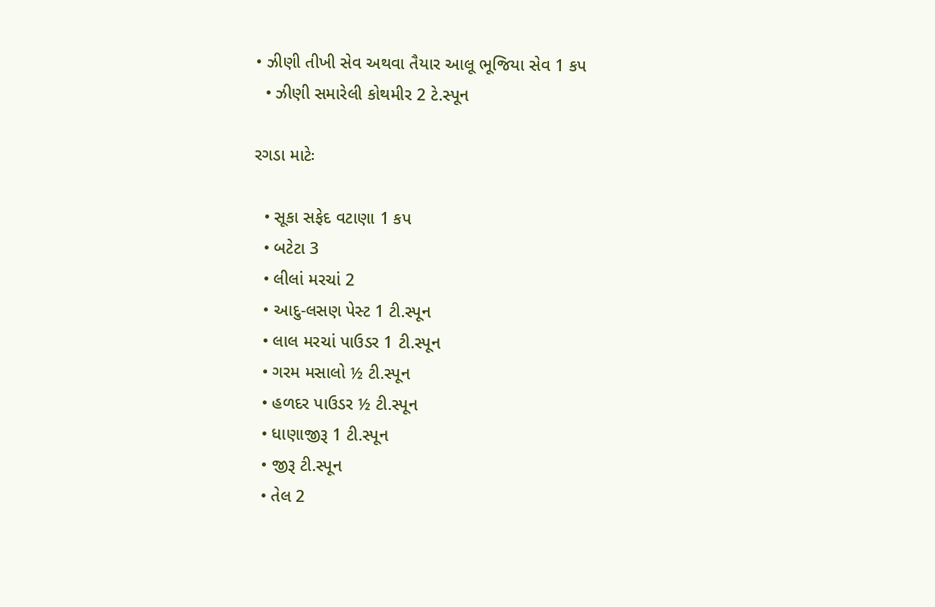• ઝીણી તીખી સેવ અથવા તૈયાર આલૂ ભૂજિયા સેવ 1 કપ
  • ઝીણી સમારેલી કોથમીર 2 ટે.સ્પૂન

રગડા માટેઃ

  • સૂકા સફેદ વટાણા 1 કપ
  • બટેટા 3
  • લીલાં મરચાં 2
  • આદુ-લસણ પેસ્ટ 1 ટી.સ્પૂન
  • લાલ મરચાં પાઉડર 1 ટી.સ્પૂન
  • ગરમ મસાલો ½ ટી.સ્પૂન
  • હળદર પાઉડર ½ ટી.સ્પૂન
  • ધાણાજીરૂ 1 ટી.સ્પૂન
  • જીરૂ ટી.સ્પૂન
  • તેલ 2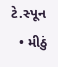ટે.સ્પૂન
  • મીઠું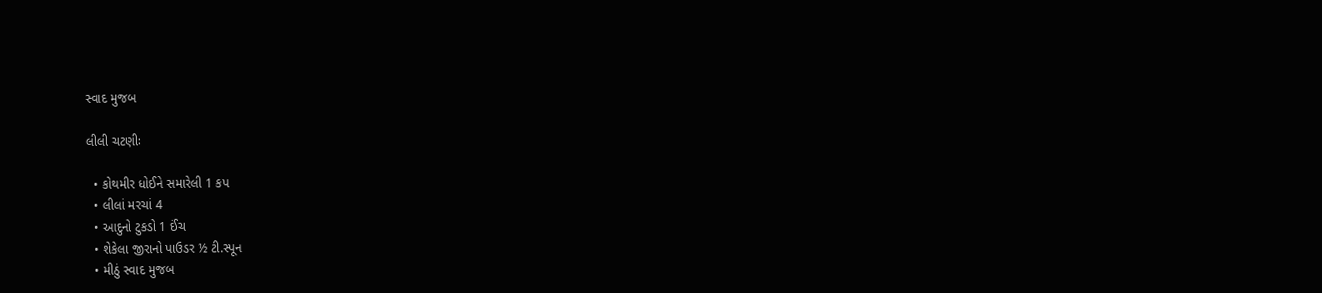સ્વાદ મુજબ

લીલી ચટણીઃ

  • કોથમીર ધોઈને સમારેલી 1 કપ
  • લીલાં મરચાં 4
  • આદુનો ટુકડો 1 ઈંચ
  • શેકેલા જીરાનો પાઉડર ½ ટી.સ્પૂન
  • મીઠું સ્વાદ મુજબ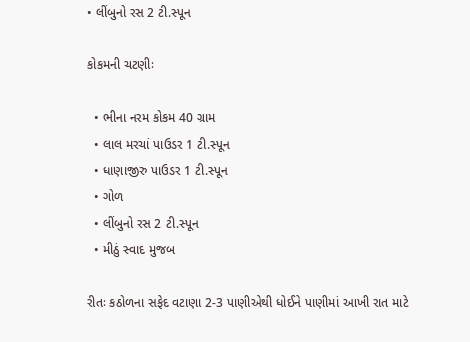• લીંબુનો રસ 2 ટી.સ્પૂન

કોકમની ચટણીઃ

  • ભીના નરમ કોકમ 40 ગ્રામ
  • લાલ મરચાં પાઉડર 1 ટી.સ્પૂન
  • ધાણાજીરુ પાઉડર 1 ટી.સ્પૂન
  • ગોળ
  • લીંબુનો રસ 2 ટી.સ્પૂન
  • મીઠું સ્વાદ મુજબ

રીતઃ કઠોળના સફેદ વટાણા 2-3 પાણીએથી ધોઈને પાણીમાં આખી રાત માટે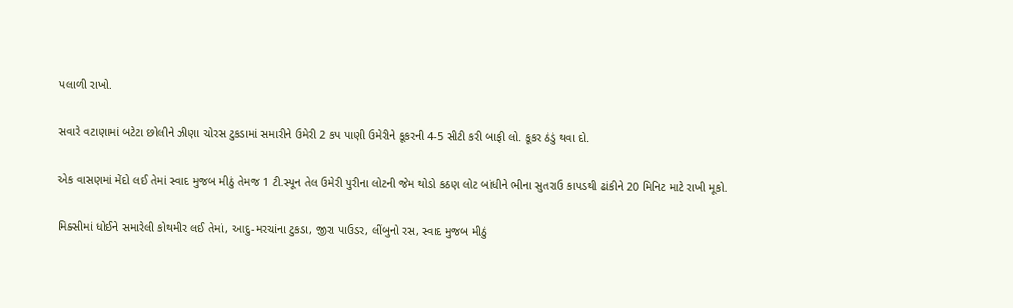પલાળી રાખો.

સવારે વટાણામાં બટેટા છોલીને ઝીણા ચોરસ ટુકડામાં સમારીને ઉમેરી 2 કપ પાણી ઉમેરીને કૂકરની 4-5 સીટી કરી બાફી લો. કૂકર ઠંડું થવા દો.

એક વાસણમાં મેંદો લઈ તેમાં સ્વાદ મુજબ મીઠું તેમજ 1 ટી.સ્પૂન તેલ ઉમેરી પુરીના લોટની જેમ થોડો કઠણ લોટ બાંધીને ભીના સુતરાઉ કાપડથી ઢાંકીને 20 મિનિટ માટે રાખી મૂકો.

મિક્સીમાં ધોઈને સમારેલી કોથમીર લઈ તેમાં, આદુ-મરચાંના ટુકડા, જીરા પાઉડર, લીંબુનો રસ, સ્વાદ મુજબ મીઠું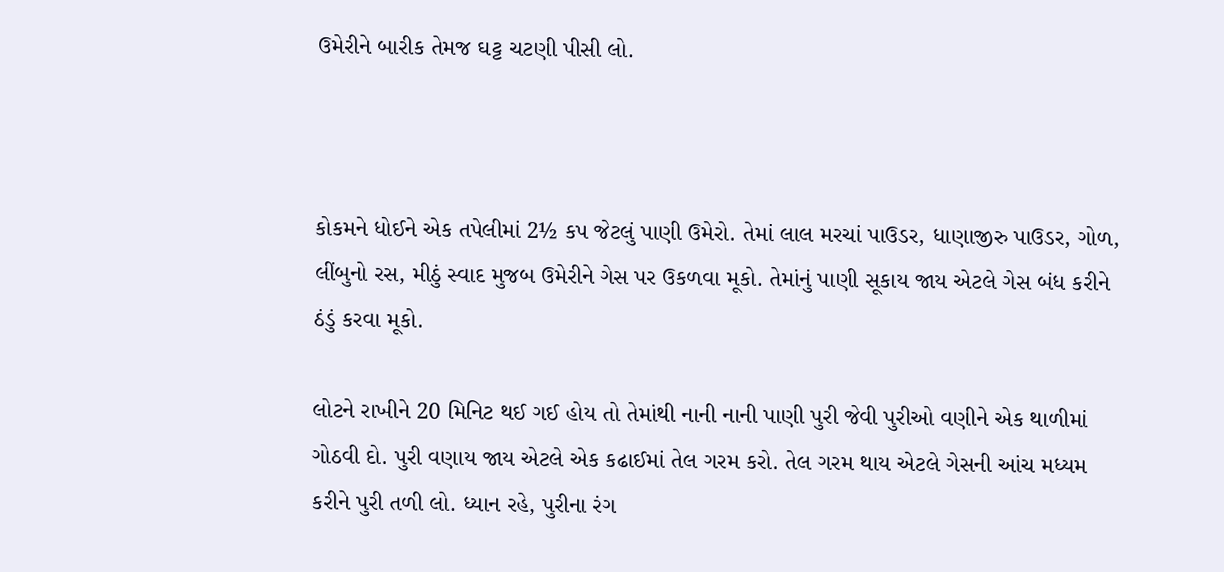ઉમેરીને બારીક તેમજ ઘટ્ટ ચટણી પીસી લો.



કોકમને ધોઈને એક તપેલીમાં 2½ કપ જેટલું પાણી ઉમેરો. તેમાં લાલ મરચાં પાઉડર, ધાણાજીરુ પાઉડર, ગોળ, લીંબુનો રસ, મીઠું સ્વાદ મુજબ ઉમેરીને ગેસ પર ઉકળવા મૂકો. તેમાંનું પાણી સૂકાય જાય એટલે ગેસ બંધ કરીને ઠંડું કરવા મૂકો.

લોટને રાખીને 20 મિનિટ થઈ ગઈ હોય તો તેમાંથી નાની નાની પાણી પુરી જેવી પુરીઓ વણીને એક થાળીમાં ગોઠવી દો. પુરી વણાય જાય એટલે એક કઢાઈમાં તેલ ગરમ કરો. તેલ ગરમ થાય એટલે ગેસની આંચ મધ્યમ કરીને પુરી તળી લો. ધ્યાન રહે, પુરીના રંગ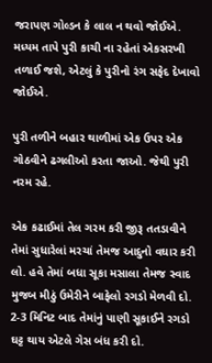જરાપણ ગોલ્ડન કે લાલ ન થવો જોઈએ. મધ્યમ તાપે પુરી કાચી ના રહેતાં એકસરખી તળાઈ જશે, એટલું કે પુરીનો રંગ સફેદ દેખાવો જોઈએ.

પુરી તળીને બહાર થાળીમાં એક ઉપર એક ગોઠવીને ઢગલીઓ કરતા જાઓ. જેથી પુરી નરમ રહે.

એક કઢાઈમાં તેલ ગરમ કરી જીરૂ તતડાવીને તેમાં સુધારેલાં મરચાં તેમજ આદુનો વઘાર કરી લો. હવે તેમાં બધા સૂકા મસાલા તેમજ સ્વાદ મુજબ મીઠું ઉમેરીને બાફેલો રગડો મેળવી દો. 2-3 મિનિટ બાદ તેમાંનું પાણી સૂકાઈને રગડો ઘટ્ટ થાય એટલે ગેસ બંધ કરી દો.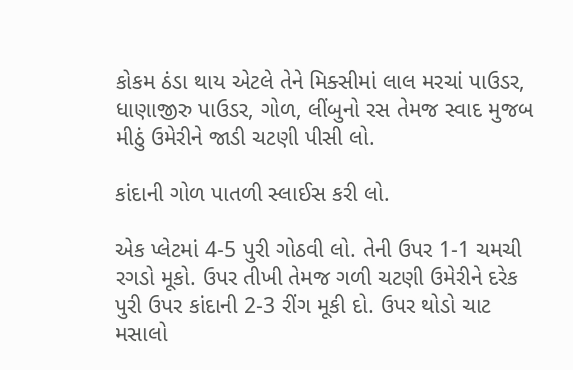કોકમ ઠંડા થાય એટલે તેને મિક્સીમાં લાલ મરચાં પાઉડર, ધાણાજીરુ પાઉડર, ગોળ, લીંબુનો રસ તેમજ સ્વાદ મુજબ મીઠું ઉમેરીને જાડી ચટણી પીસી લો.

કાંદાની ગોળ પાતળી સ્લાઈસ કરી લો.

એક પ્લેટમાં 4-5 પુરી ગોઠવી લો. તેની ઉપર 1-1 ચમચી રગડો મૂકો. ઉપર તીખી તેમજ ગળી ચટણી ઉમેરીને દરેક પુરી ઉપર કાંદાની 2-3 રીંગ મૂકી દો. ઉપર થોડો ચાટ મસાલો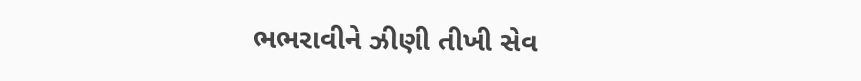ભભરાવીને ઝીણી તીખી સેવ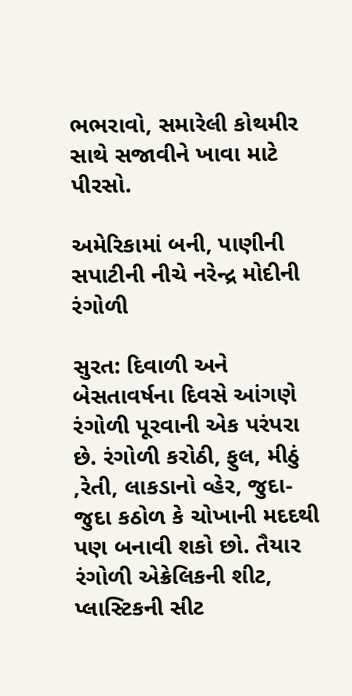ભભરાવો, સમારેલી કોથમીર સાથે સજાવીને ખાવા માટે પીરસો.

અમેરિકામાં બની, પાણીની સપાટીની નીચે નરેન્દ્ર મોદીની રંગોળી

સુરત: દિવાળી અને બેસતાવર્ષના દિવસે આંગણે રંગોળી પૂરવાની એક પરંપરા છે. રંગોળી કરોઠી, ફુલ, મીઠું ,રેતી, લાકડાનો વ્હેર, જુદા-જુદા કઠોળ કે ચોખાની મદદથી પણ બનાવી શકો છો. તૈયાર રંગોળી એક્રેલિકની શીટ, પ્લાસ્ટિકની સીટ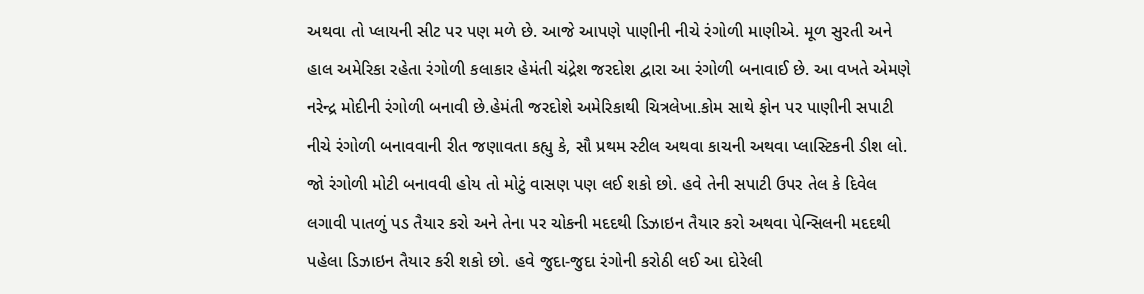અથવા તો પ્લાયની સીટ પર પણ મળે છે. આજે આપણે પાણીની નીચે રંગોળી માણીએ. મૂળ સુરતી અને હાલ અમેરિકા રહેતા રંગોળી કલાકાર હેમંતી ચંદ્રેશ જરદોશ દ્વારા આ રંગોળી બનાવાઈ છે. આ વખતે એમણે નરેન્દ્ર મોદીની રંગોળી બનાવી છે.હેમંતી જરદોશે અમેરિકાથી ચિત્રલેખા.કોમ સાથે ફોન પર પાણીની સપાટી નીચે રંગોળી બનાવવાની રીત જણાવતા કહ્યુ કે, સૌ પ્રથમ સ્ટીલ અથવા કાચની અથવા પ્લાસ્ટિકની ડીશ લો. જો રંગોળી મોટી બનાવવી હોય તો મોટું વાસણ પણ લઈ શકો છો. હવે તેની સપાટી ઉપર તેલ કે દિવેલ લગાવી પાતળું પડ તૈયાર કરો અને તેના પર ચોકની મદદથી ડિઝાઇન તૈયાર કરો અથવા પેન્સિલની મદદથી પહેલા ડિઝાઇન તૈયાર કરી શકો છો. હવે જુદા-જુદા રંગોની કરોઠી લઈ આ દોરેલી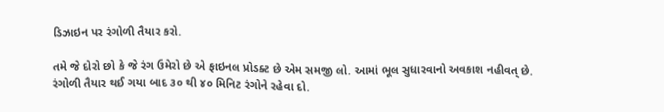ડિઝાઇન પર રંગોળી તૈયાર કરો.

તમે જે દોરો છો કે જે રંગ ઉમેરો છે એ ફાઇનલ પ્રોડક્ટ છે એમ સમજી લો. આમાં ભૂલ સુધારવાનો અવકાશ નહીવત્ છે. રંગોળી તૈયાર થઈ ગયા બાદ ૩૦ થી ૪૦ મિનિટ રંગોને રહેવા દો.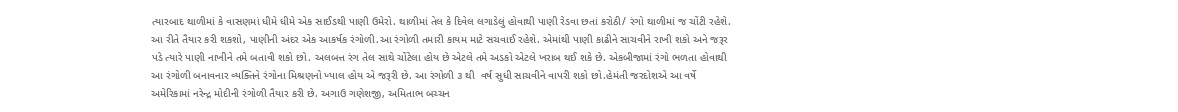ત્યારબાદ થાળીમાં કે વાસણમાં ધીમે ધીમે એક સાઈડથી પાણી ઉમેરો. થાળીમાં તેલ કે દિવેલ લગાડેલું હોવાથી પાણી રેડવા છતાં કરોઠી/ રંગો થાળીમાં જ ચોંટી રહેશે. આ રીતે તૈયાર કરી શકશો, પાણીની અંદર એક આકર્ષક રંગોળી.આ રંગોળી તમારી કાયમ માટે સચવાઈ રહેશે. એમાંથી પાણી કાઢીને સાચવીને રાખી શકો અને જરૂર પડે ત્યારે પાણી નાખીને તમે બતાવી શકો છો. અલબત્ત રંગ તેલ સાથે ચોંટેલા હોય છે એટલે તમે અડકો એટલે ખરાબ થઈ શકે છે. એકબીજામાં રંગો ભળતા હોવાથી આ રંગોળી બનાવનાર વ્યક્તિને રંગોના મિશ્રણનો ખ્યાલ હોય એ જરૂરી છે. આ રંગોળી ૩ થી  વર્ષ સુધી સાચવીને વાપરી શકો છો.હેમંતી જરદોશએ આ વર્ષે અમેરિકામાં નરેન્દ્ર મોદીની રંગોળી તૈયાર કરી છે. અગાઉ ગણેશજી, અમિતાભ બચ્ચન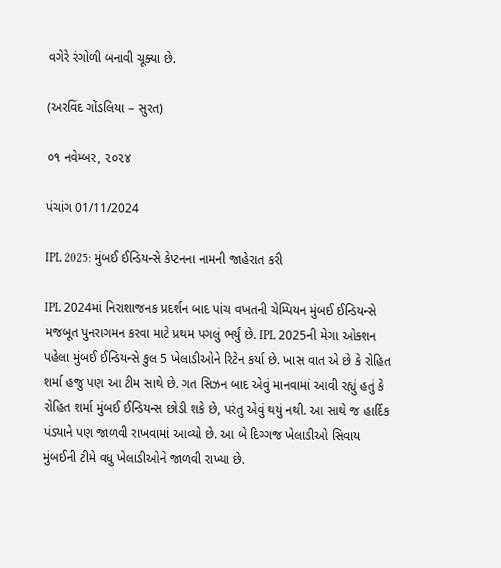વગેરે રંગોળી બનાવી ચૂક્યા છે.

(અરવિંદ ગોંડલિયા – સુરત)

૦૧ નવેમ્બર, ૨૦૨૪

પંચાંગ 01/11/2024

IPL 2025: મુંબઈ ઈન્ડિયન્સે કેપ્ટનના નામની જાહેરાત કરી

IPL 2024માં નિરાશાજનક પ્રદર્શન બાદ પાંચ વખતની ચેમ્પિયન મુંબઈ ઈન્ડિયન્સે મજબૂત પુનરાગમન કરવા માટે પ્રથમ પગલું ભર્યું છે. IPL 2025ની મેગા ઓક્શન પહેલા મુંબઈ ઈન્ડિયન્સે કુલ 5 ખેલાડીઓને રિટેન કર્યા છે. ખાસ વાત એ છે કે રોહિત શર્મા હજુ પણ આ ટીમ સાથે છે. ગત સિઝન બાદ એવું માનવામાં આવી રહ્યું હતું કે રોહિત શર્મા મુંબઈ ઈન્ડિયન્સ છોડી શકે છે, પરંતુ એવું થયું નથી. આ સાથે જ હાર્દિક પંડ્યાને પણ જાળવી રાખવામાં આવ્યો છે. આ બે દિગ્ગજ ખેલાડીઓ સિવાય મુંબઈની ટીમે વધુ ખેલાડીઓને જાળવી રાખ્યા છે.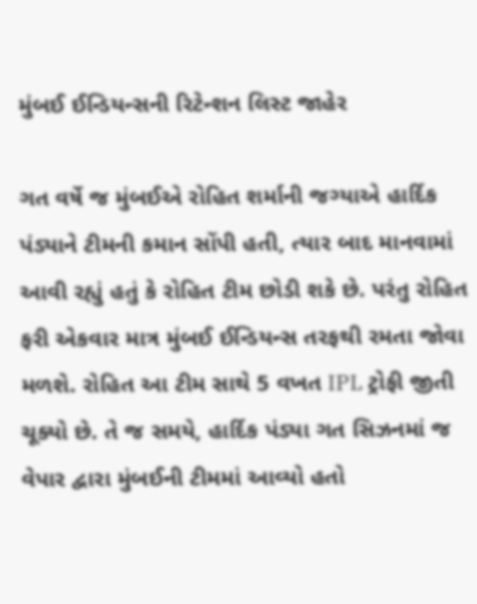મુંબઈ ઈન્ડિયન્સની રિટેન્શન લિસ્ટ જાહેર

ગત વર્ષે જ મુંબઈએ રોહિત શર્માની જગ્યાએ હાર્દિક પંડ્યાને ટીમની કમાન સોંપી હતી, ત્યાર બાદ માનવામાં આવી રહ્યું હતું કે રોહિત ટીમ છોડી શકે છે. પરંતુ રોહિત ફરી એકવાર માત્ર મુંબઈ ઈન્ડિયન્સ તરફથી રમતા જોવા મળશે. રોહિત આ ટીમ સાથે 5 વખત IPL ટ્રોફી જીતી ચૂક્યો છે. તે જ સમયે, હાર્દિક પંડ્યા ગત સિઝનમાં જ વેપાર દ્વારા મુંબઈની ટીમમાં આવ્યો હતો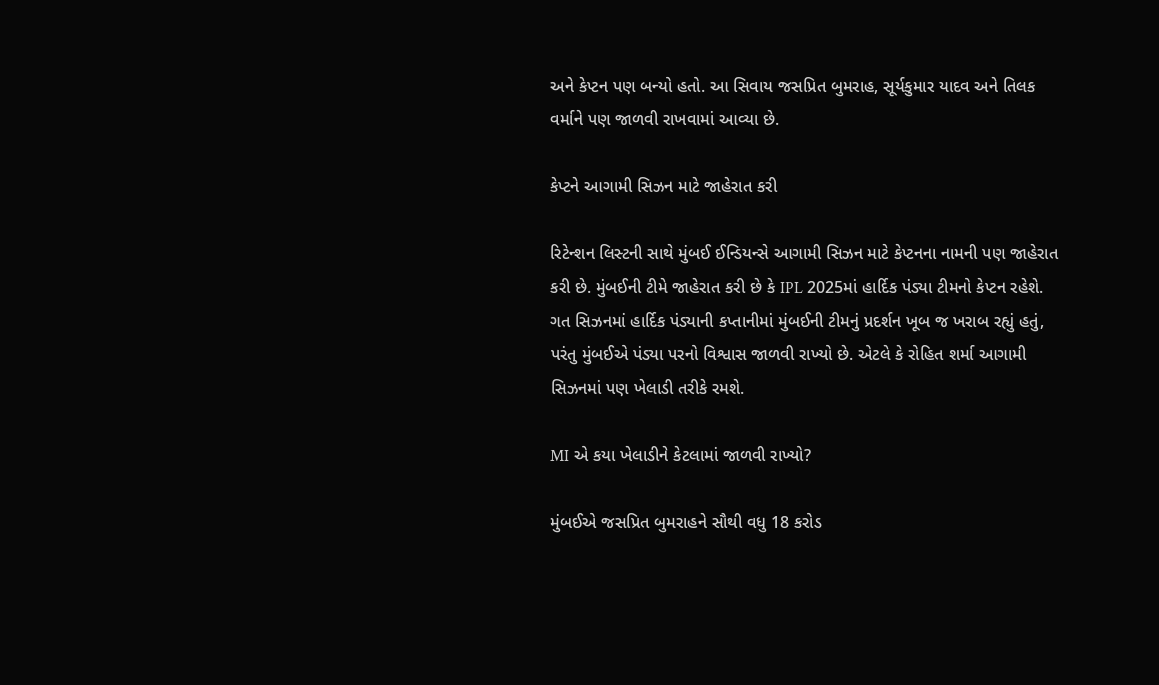અને કેપ્ટન પણ બન્યો હતો. આ સિવાય જસપ્રિત બુમરાહ, સૂર્યકુમાર યાદવ અને તિલક વર્માને પણ જાળવી રાખવામાં આવ્યા છે.

કેપ્ટને આગામી સિઝન માટે જાહેરાત કરી

રિટેન્શન લિસ્ટની સાથે મુંબઈ ઈન્ડિયન્સે આગામી સિઝન માટે કેપ્ટનના નામની પણ જાહેરાત કરી છે. મુંબઈની ટીમે જાહેરાત કરી છે કે IPL 2025માં હાર્દિક પંડ્યા ટીમનો કેપ્ટન રહેશે. ગત સિઝનમાં હાર્દિક પંડ્યાની કપ્તાનીમાં મુંબઈની ટીમનું પ્રદર્શન ખૂબ જ ખરાબ રહ્યું હતું, પરંતુ મુંબઈએ પંડ્યા પરનો વિશ્વાસ જાળવી રાખ્યો છે. એટલે કે રોહિત શર્મા આગામી સિઝનમાં પણ ખેલાડી તરીકે રમશે.

MI એ કયા ખેલાડીને કેટલામાં જાળવી રાખ્યો?

મુંબઈએ જસપ્રિત બુમરાહને સૌથી વધુ 18 કરોડ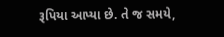રૂપિયા આપ્યા છે. તે જ સમયે,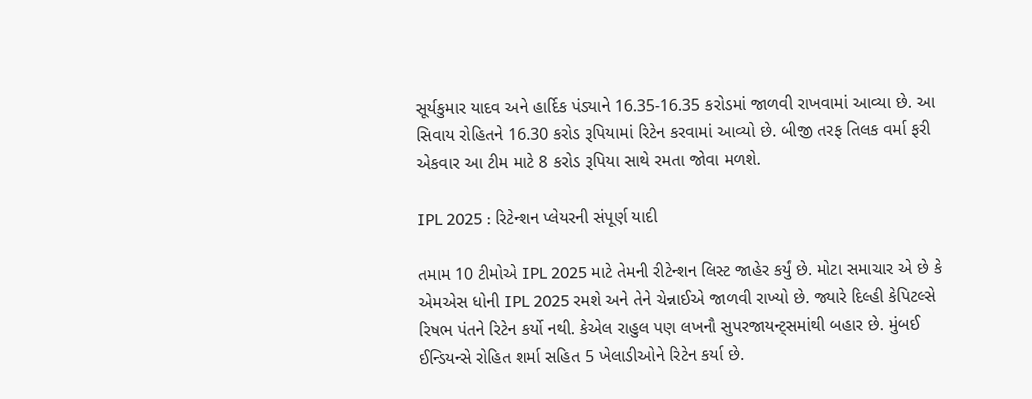સૂર્યકુમાર યાદવ અને હાર્દિક પંડ્યાને 16.35-16.35 કરોડમાં જાળવી રાખવામાં આવ્યા છે. આ સિવાય રોહિતને 16.30 કરોડ રૂપિયામાં રિટેન કરવામાં આવ્યો છે. બીજી તરફ તિલક વર્મા ફરી એકવાર આ ટીમ માટે 8 કરોડ રૂપિયા સાથે રમતા જોવા મળશે.

IPL 2025 : રિટેન્શન પ્લેયરની સંપૂર્ણ યાદી

તમામ 10 ટીમોએ IPL 2025 માટે તેમની રીટેન્શન લિસ્ટ જાહેર કર્યું છે. મોટા સમાચાર એ છે કે એમએસ ધોની IPL 2025 રમશે અને તેને ચેન્નાઈએ જાળવી રાખ્યો છે. જ્યારે દિલ્હી કેપિટલ્સે રિષભ પંતને રિટેન કર્યો નથી. કેએલ રાહુલ પણ લખનૌ સુપરજાયન્ટ્સમાંથી બહાર છે. મુંબઈ ઈન્ડિયન્સે રોહિત શર્મા સહિત 5 ખેલાડીઓને રિટેન કર્યા છે.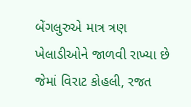બેંગલુરુએ માત્ર ત્રણ ખેલાડીઓને જાળવી રાખ્યા છે જેમાં વિરાટ કોહલી, રજત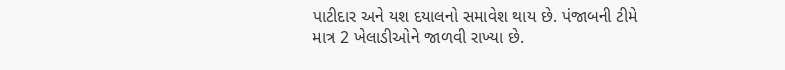પાટીદાર અને યશ દયાલનો સમાવેશ થાય છે. પંજાબની ટીમે માત્ર 2 ખેલાડીઓને જાળવી રાખ્યા છે.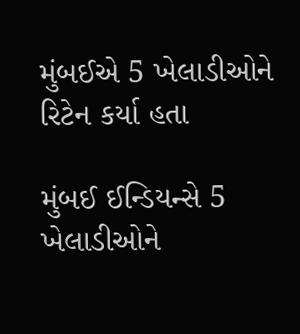મુંબઈએ 5 ખેલાડીઓને રિટેન કર્યા હતા

મુંબઈ ઈન્ડિયન્સે 5 ખેલાડીઓને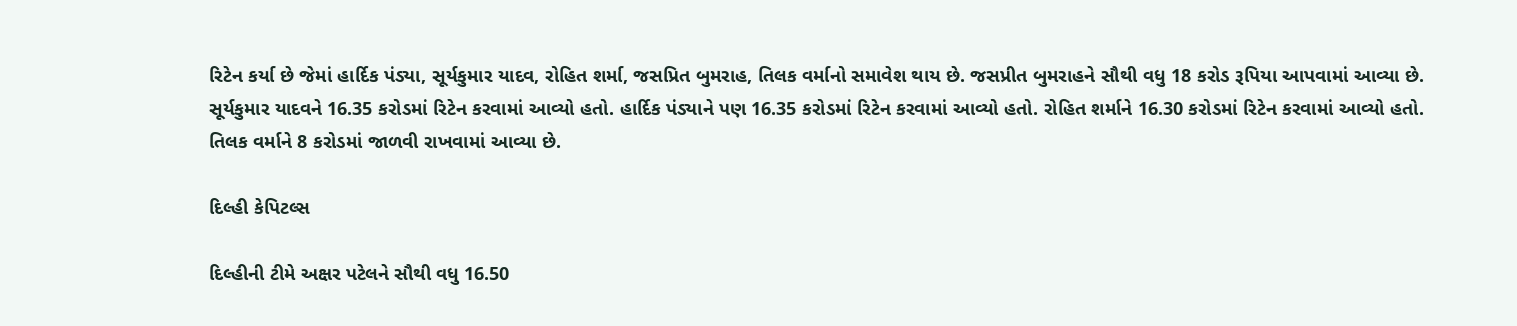રિટેન કર્યા છે જેમાં હાર્દિક પંડ્યા, સૂર્યકુમાર યાદવ, રોહિત શર્મા, જસપ્રિત બુમરાહ, તિલક વર્માનો સમાવેશ થાય છે. જસપ્રીત બુમરાહને સૌથી વધુ 18 કરોડ રૂપિયા આપવામાં આવ્યા છે. સૂર્યકુમાર યાદવને 16.35 કરોડમાં રિટેન કરવામાં આવ્યો હતો. હાર્દિક પંડ્યાને પણ 16.35 કરોડમાં રિટેન કરવામાં આવ્યો હતો. રોહિત શર્માને 16.30 કરોડમાં રિટેન કરવામાં આવ્યો હતો. તિલક વર્માને 8 કરોડમાં જાળવી રાખવામાં આવ્યા છે.

દિલ્હી કેપિટલ્સ

દિલ્હીની ટીમે અક્ષર પટેલને સૌથી વધુ 16.50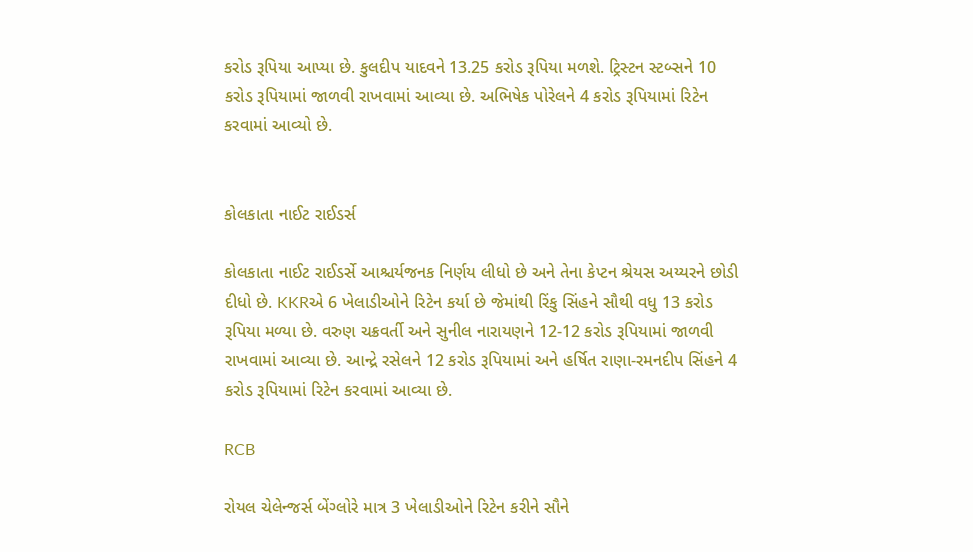કરોડ રૂપિયા આપ્યા છે. કુલદીપ યાદવને 13.25 કરોડ રૂપિયા મળશે. ટ્રિસ્ટન સ્ટબ્સને 10 કરોડ રૂપિયામાં જાળવી રાખવામાં આવ્યા છે. અભિષેક પોરેલને 4 કરોડ રૂપિયામાં રિટેન કરવામાં આવ્યો છે.


કોલકાતા નાઈટ રાઈડર્સ

કોલકાતા નાઈટ રાઈડર્સે આશ્ચર્યજનક નિર્ણય લીધો છે અને તેના કેપ્ટન શ્રેયસ અય્યરને છોડી દીધો છે. KKRએ 6 ખેલાડીઓને રિટેન કર્યા છે જેમાંથી રિંકુ સિંહને સૌથી વધુ 13 કરોડ રૂપિયા મળ્યા છે. વરુણ ચક્રવર્તી અને સુનીલ નારાયણને 12-12 કરોડ રૂપિયામાં જાળવી રાખવામાં આવ્યા છે. આન્દ્રે રસેલને 12 કરોડ રૂપિયામાં અને હર્ષિત રાણા-રમનદીપ સિંહને 4 કરોડ રૂપિયામાં રિટેન કરવામાં આવ્યા છે.

RCB

રોયલ ચેલેન્જર્સ બેંગ્લોરે માત્ર 3 ખેલાડીઓને રિટેન કરીને સૌને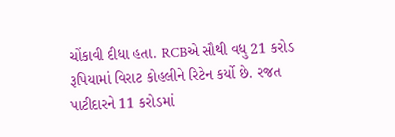ચોંકાવી દીધા હતા. RCBએ સૌથી વધુ 21 કરોડ રૂપિયામાં વિરાટ કોહલીને રિટેન કર્યો છે. રજત પાટીદારને 11 કરોડમાં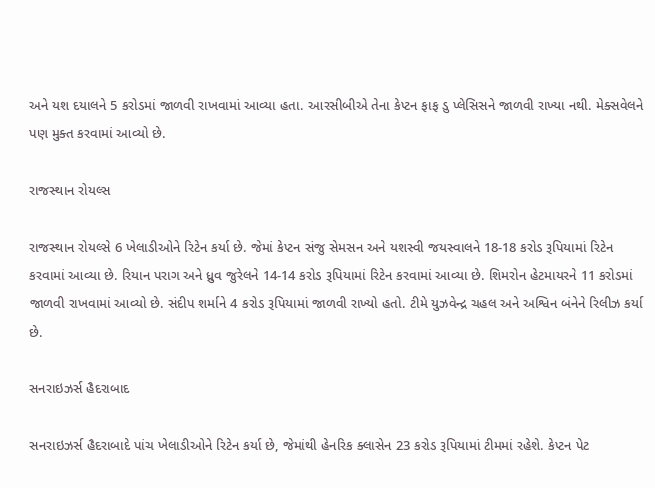અને યશ દયાલને 5 કરોડમાં જાળવી રાખવામાં આવ્યા હતા. આરસીબીએ તેના કેપ્ટન ફાફ ડુ પ્લેસિસને જાળવી રાખ્યા નથી. મેક્સવેલને પણ મુક્ત કરવામાં આવ્યો છે.

રાજસ્થાન રોયલ્સ

રાજસ્થાન રોયલ્સે 6 ખેલાડીઓને રિટેન કર્યા છે. જેમાં કેપ્ટન સંજુ સેમસન અને યશસ્વી જયસ્વાલને 18-18 કરોડ રૂપિયામાં રિટેન કરવામાં આવ્યા છે. રિયાન પરાગ અને ધ્રુવ જુરેલને 14-14 કરોડ રૂપિયામાં રિટેન કરવામાં આવ્યા છે. શિમરોન હેટમાયરને 11 કરોડમાં જાળવી રાખવામાં આવ્યો છે. સંદીપ શર્માને 4 કરોડ રૂપિયામાં જાળવી રાખ્યો હતો. ટીમે યુઝવેન્દ્ર ચહલ અને અશ્વિન બંનેને રિલીઝ કર્યા છે.

સનરાઇઝર્સ હૈદરાબાદ

સનરાઇઝર્સ હૈદરાબાદે પાંચ ખેલાડીઓને રિટેન કર્યા છે, જેમાંથી હેનરિક ક્લાસેન 23 કરોડ રૂપિયામાં ટીમમાં રહેશે. કેપ્ટન પેટ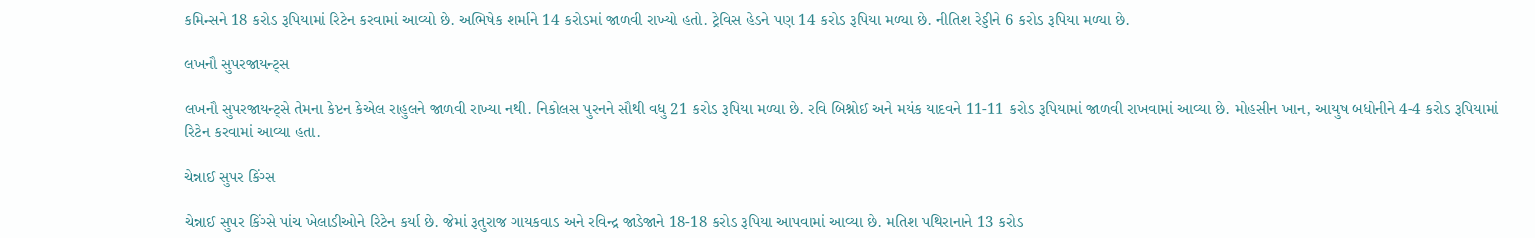કમિન્સને 18 કરોડ રૂપિયામાં રિટેન કરવામાં આવ્યો છે. અભિષેક શર્માને 14 કરોડમાં જાળવી રાખ્યો હતો. ટ્રેવિસ હેડને પણ 14 કરોડ રૂપિયા મળ્યા છે. નીતિશ રેડ્ડીને 6 કરોડ રૂપિયા મળ્યા છે.

લખનૌ સુપરજાયન્ટ્સ

લખનૌ સુપરજાયન્ટ્સે તેમના કેપ્ટન કેએલ રાહુલને જાળવી રાખ્યા નથી. નિકોલસ પુરનને સૌથી વધુ 21 કરોડ રૂપિયા મળ્યા છે. રવિ બિશ્નોઈ અને મયંક યાદવને 11-11 કરોડ રૂપિયામાં જાળવી રાખવામાં આવ્યા છે. મોહસીન ખાન, આયુષ બધોનીને 4-4 કરોડ રૂપિયામાં રિટેન કરવામાં આવ્યા હતા.

ચેન્નાઈ સુપર કિંગ્સ

ચેન્નાઈ સુપર કિંગ્સે પાંચ ખેલાડીઓને રિટેન કર્યા છે. જેમાં રૂતુરાજ ગાયકવાડ અને રવિન્દ્ર જાડેજાને 18-18 કરોડ રૂપિયા આપવામાં આવ્યા છે. મતિશ પથિરાનાને 13 કરોડ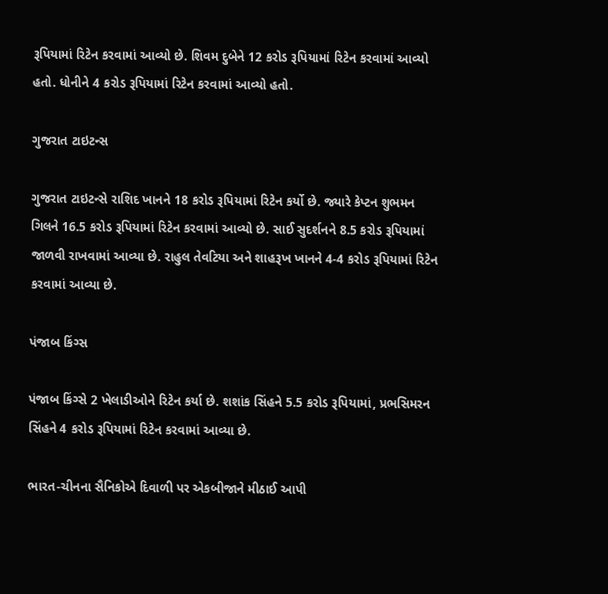રૂપિયામાં રિટેન કરવામાં આવ્યો છે. શિવમ દુબેને 12 કરોડ રૂપિયામાં રિટેન કરવામાં આવ્યો હતો. ધોનીને 4 કરોડ રૂપિયામાં રિટેન કરવામાં આવ્યો હતો.

ગુજરાત ટાઇટન્સ

ગુજરાત ટાઇટન્સે રાશિદ ખાનને 18 કરોડ રૂપિયામાં રિટેન કર્યો છે. જ્યારે કેપ્ટન શુભમન ગિલને 16.5 કરોડ રૂપિયામાં રિટેન કરવામાં આવ્યો છે. સાઈ સુદર્શનને 8.5 કરોડ રૂપિયામાં જાળવી રાખવામાં આવ્યા છે. રાહુલ તેવટિયા અને શાહરૂખ ખાનને 4-4 કરોડ રૂપિયામાં રિટેન કરવામાં આવ્યા છે.

પંજાબ કિંગ્સ

પંજાબ કિંગ્સે 2 ખેલાડીઓને રિટેન કર્યા છે. શશાંક સિંહને 5.5 કરોડ રૂપિયામાં, પ્રભસિમરન સિંહને 4 કરોડ રૂપિયામાં રિટેન કરવામાં આવ્યા છે.

ભારત-ચીનના સૈનિકોએ દિવાળી પર એકબીજાને મીઠાઈ આપી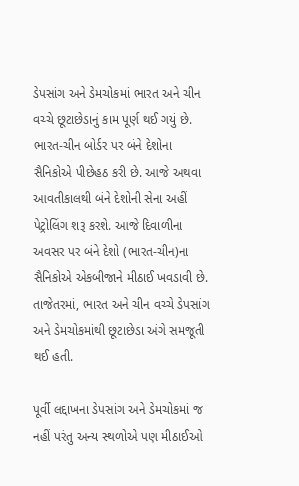ડેપસાંગ અને ડેમચોકમાં ભારત અને ચીન વચ્ચે છૂટાછેડાનું કામ પૂર્ણ થઈ ગયું છે. ભારત-ચીન બોર્ડર પર બંને દેશોના સૈનિકોએ પીછેહઠ કરી છે. આજે અથવા આવતીકાલથી બંને દેશોની સેના અહીં પેટ્રોલિંગ શરૂ કરશે. આજે દિવાળીના અવસર પર બંને દેશો (ભારત-ચીન)ના સૈનિકોએ એકબીજાને મીઠાઈ ખવડાવી છે. તાજેતરમાં, ભારત અને ચીન વચ્ચે ડેપસાંગ અને ડેમચોકમાંથી છૂટાછેડા અંગે સમજૂતી થઈ હતી.

પૂર્વી લદ્દાખના ડેપસાંગ અને ડેમચોકમાં જ નહીં પરંતુ અન્ય સ્થળોએ પણ મીઠાઈઓ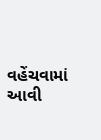વહેંચવામાં આવી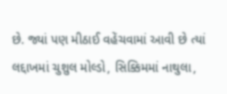છે. જ્યાં પણ મીઠાઈ વહેંચવામાં આવી છે ત્યાં લદ્દાખમાં ચુશુલ મોલ્ડો, સિક્કિમમાં નાથુલા,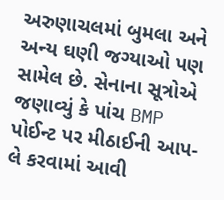અરુણાચલમાં બુમલા અને અન્ય ઘણી જગ્યાઓ પણ સામેલ છે. સેનાના સૂત્રોએ જણાવ્યું કે પાંચ BMP પોઈન્ટ પર મીઠાઈની આપ-લે કરવામાં આવી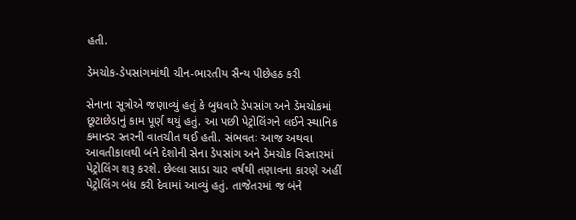હતી.

ડેમચોક-ડેપસાંગમાંથી ચીન-ભારતીય સૈન્ય પીછેહઠ કરી

સેનાના સૂત્રોએ જણાવ્યું હતું કે બુધવારે ડેપસાંગ અને ડેમચોકમાં છૂટાછેડાનું કામ પૂર્ણ થયું હતું. આ પછી પેટ્રોલિંગને લઈને સ્થાનિક કમાન્ડર સ્તરની વાતચીત થઈ હતી. સંભવતઃ આજ અથવા આવતીકાલથી બંને દેશોની સેના ડેપસાંગ અને ડેમચોક વિસ્તારમાં પેટ્રોલિંગ શરૂ કરશે. છેલ્લા સાડા ચાર વર્ષથી તણાવના કારણે અહીં પેટ્રોલિંગ બંધ કરી દેવામાં આવ્યું હતું. તાજેતરમાં જ બંને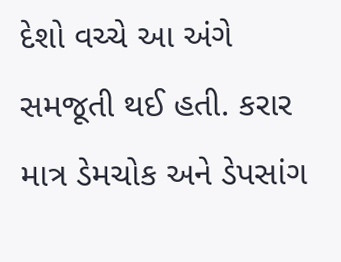દેશો વચ્ચે આ અંગે સમજૂતી થઈ હતી. કરાર માત્ર ડેમચોક અને ડેપસાંગ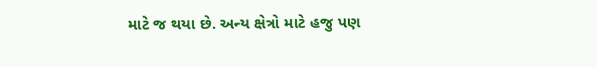માટે જ થયા છે. અન્ય ક્ષેત્રો માટે હજુ પણ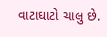વાટાઘાટો ચાલુ છે.